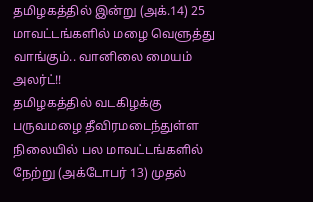தமிழகத்தில் இன்று (அக்.14) 25 மாவட்டங்களில் மழை வெளுத்து வாங்கும்.. வானிலை மையம் அலர்ட்!!
தமிழகத்தில் வடகிழக்கு பருவமழை தீவிரமடைந்துள்ள நிலையில் பல மாவட்டங்களில் நேற்று (அக்டோபர் 13) முதல்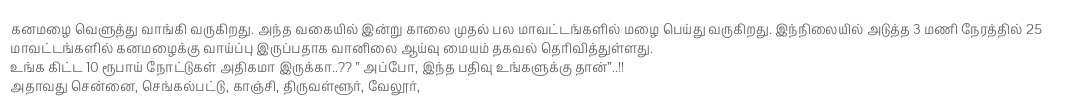கனமழை வெளுத்து வாங்கி வருகிறது. அந்த வகையில் இன்று காலை முதல் பல மாவட்டங்களில் மழை பெய்து வருகிறது. இந்நிலையில் அடுத்த 3 மணி நேரத்தில் 25 மாவட்டங்களில் கனமழைக்கு வாய்ப்பு இருப்பதாக வானிலை ஆய்வு மையம் தகவல் தெரிவித்துள்ளது.
உங்க கிட்ட 10 ரூபாய் நோட்டுகள் அதிகமா இருக்கா..?? ” அப்போ, இந்த பதிவு உங்களுக்கு தான்”..!!
அதாவது சென்னை, செங்கல்பட்டு, காஞ்சி, திருவள்ளூர், வேலூர்,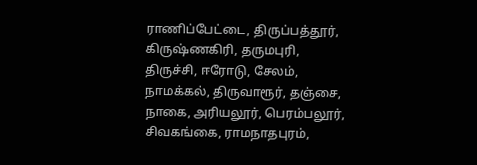ராணிப்பேட்டை, திருப்பத்தூர், கிருஷ்ணகிரி, தருமபுரி, திருச்சி, ஈரோடு, சேலம், நாமக்கல், திருவாரூர், தஞ்சை, நாகை, அரியலூர், பெரம்பலூர், சிவகங்கை, ராமநாதபுரம்,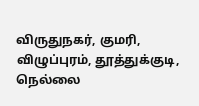விருதுநகர், குமரி, விழுப்புரம், தூத்துக்குடி, நெல்லை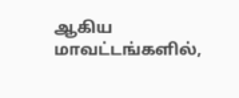ஆகிய மாவட்டங்களில்,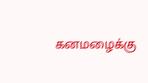கனமழைக்கு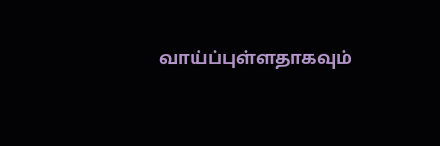வாய்ப்புள்ளதாகவும்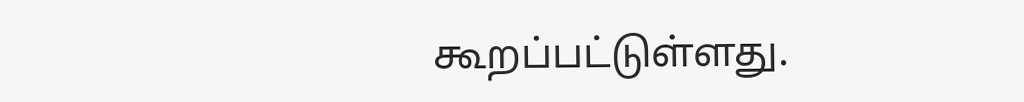கூறப்பட்டுள்ளது.